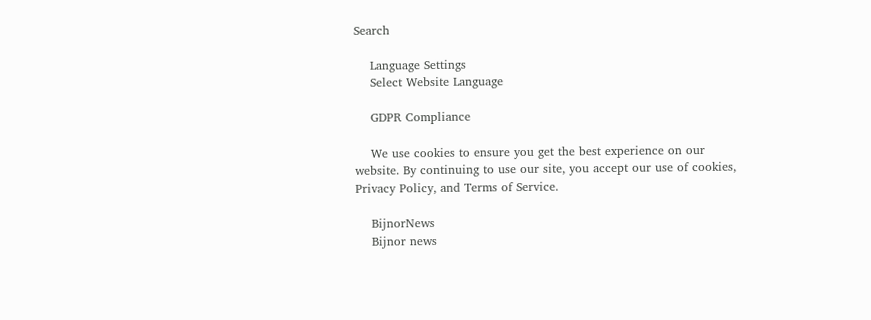Search

    Language Settings
    Select Website Language

    GDPR Compliance

    We use cookies to ensure you get the best experience on our website. By continuing to use our site, you accept our use of cookies, Privacy Policy, and Terms of Service.

    BijnorNews
    Bijnor news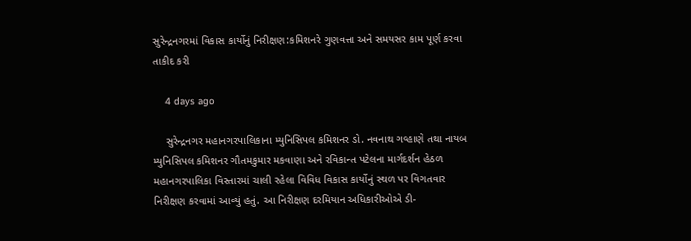સુરેન્દ્રનગરમાં વિકાસ કાર્યોનું નિરીક્ષણ:કમિશનરે ગુણવત્તા અને સમયસર કામ પૂર્ણ કરવા તાકીદ કરી

    4 days ago

    સુરેન્દ્રનગર મહાનગરપાલિકાના મ્યુનિસિપલ કમિશનર ડો. નવનાથ ગવ્હાણે તથા નાયબ મ્યુનિસિપલ કમિશનર ગૌતમકુમાર મકવાણા અને રવિકાન્ત પટેલના માર્ગદર્શન હેઠળ મહાનગરપાલિકા વિસ્તારમાં ચાલી રહેલા વિવિધ વિકાસ કાર્યોનું સ્થળ પર વિગતવાર નિરીક્ષણ કરવામાં આવ્યું હતું. આ નિરીક્ષણ દરમિયાન અધિકારીઓએ ડી-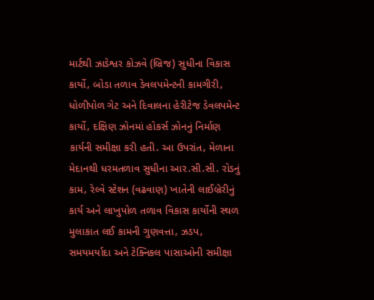માર્ટથી ઝાડેશ્વર કોઝવે (બ્રિજ) સુધીના વિકાસ કાર્યો, બોડા તળાવ ડેવલપમેન્ટની કામગીરી, ધોળીપોળ ગેટ અને દિવાલના હેરીટેજ ડેવલપમેન્ટ કાર્યો, દક્ષિણ ઝોનમાં હોકર્સ ઝોનનું નિર્માણ કાર્યની સમીક્ષા કરી હતી. આ ઉપરાંત, મેળાના મેદાનથી ધરમતળાવ સુધીના આર.સી.સી. રોડનું કામ, રેલ્વે સ્ટેશન (વઢવાણ) ખાતેની લાઈબ્રેરીનું કાર્ય અને લાખુપોળ તળાવ વિકાસ કાર્યોની સ્થળ મુલાકાત લઈ કામની ગુણવત્તા, ઝડપ, સમયમર્યાદા અને ટેક્નિકલ પાસાઓની સમીક્ષા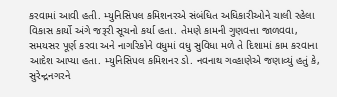કરવામાં આવી હતી. મ્યુનિસિપલ કમિશનરએ સંબંધિત અધિકારીઓને ચાલી રહેલા વિકાસ કાર્યો અંગે જરૂરી સૂચનો કર્યા હતા. તેમણે કામની ગુણવત્તા જાળવવા, સમયસર પૂર્ણ કરવા અને નાગરિકોને વધુમાં વધુ સુવિધા મળે તે દિશામાં કામ કરવાના આદેશ આપ્યા હતા. મ્યુનિસિપલ કમિશનર ડો. નવનાથ ગવ્હાણેએ જણાવ્યું હતું કે, સુરેન્દ્રનગરને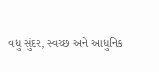વધુ સુંદર, સ્વચ્છ અને આધુનિક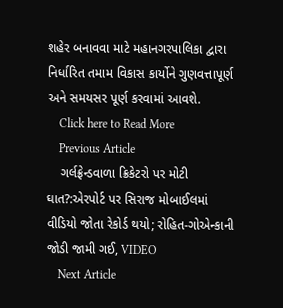શહેર બનાવવા માટે મહાનગરપાલિકા દ્વારા નિર્ધારિત તમામ વિકાસ કાર્યોને ગુણવત્તાપૂર્ણ અને સમયસર પૂર્ણ કરવામાં આવશે.
    Click here to Read More
    Previous Article
    ગર્લફ્રેન્ડવાળા ક્રિકેટરો પર મોટી ઘાત?:એરપોર્ટ પર સિરાજ મોબાઈલમાં વીડિયો જોતા રેકોર્ડ થયો; રોહિત-ગોએન્કાની જોડી જામી ગઈ, VIDEO
    Next Article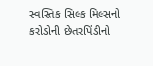સ્વસ્તિક સિલ્ક મિલ્સનો કરોડોની છેતરપિંડીનો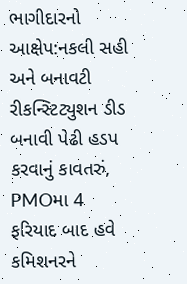ભાગીદારનો આક્ષેપ:નકલી સહી અને બનાવટી રીકન્સ્ટિટ્યુશન ડીડ બનાવી પેઢી હડપ કરવાનું કાવતરું, PMOમા 4 ફરિયાદ બાદ હવે કમિશનરને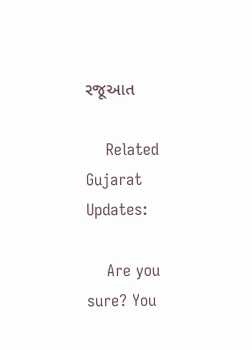રજૂઆત

    Related Gujarat Updates:

    Are you sure? You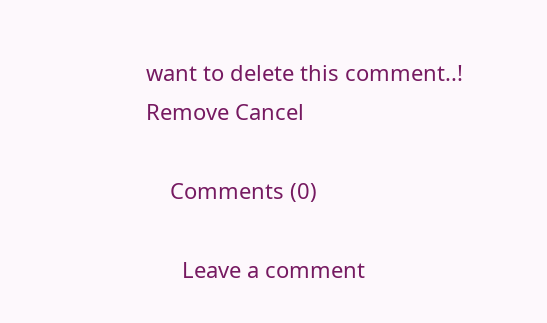want to delete this comment..! Remove Cancel

    Comments (0)

      Leave a comment